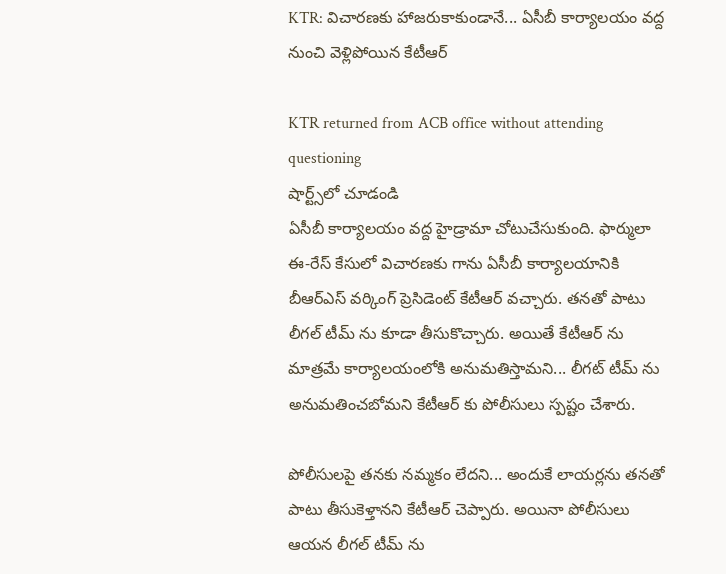KTR: విచారణకు హాజరుకాకుండానే... ఏసీబీ కార్యాలయం వద్ద నుంచి వెళ్లిపోయిన కేటీఆర్

KTR returned from ACB office without attending questioning
షార్ట్స్‌లో చూడండి
ఏసీబీ కార్యాలయం వద్ద హైడ్రామా చోటుచేసుకుంది. ఫార్ములా ఈ-రేస్ కేసులో విచారణకు గాను ఏసీబీ కార్యాలయానికి బీఆర్ఎస్ వర్కింగ్ ప్రెసిడెంట్ కేటీఆర్ వచ్చారు. తనతో పాటు లీగల్ టీమ్ ను కూడా తీసుకొచ్చారు. అయితే కేటీఆర్ ను మాత్రమే కార్యాలయంలోకి అనుమతిస్తామని... లీగట్ టీమ్ ను అనుమతించబోమని కేటీఆర్ కు పోలీసులు స్పష్టం చేశారు.

పోలీసులపై తనకు నమ్మకం లేదని... అందుకే లాయర్లను తనతో పాటు తీసుకెళ్తానని కేటీఆర్ చెప్పారు. అయినా పోలీసులు ఆయన లీగల్ టీమ్ ను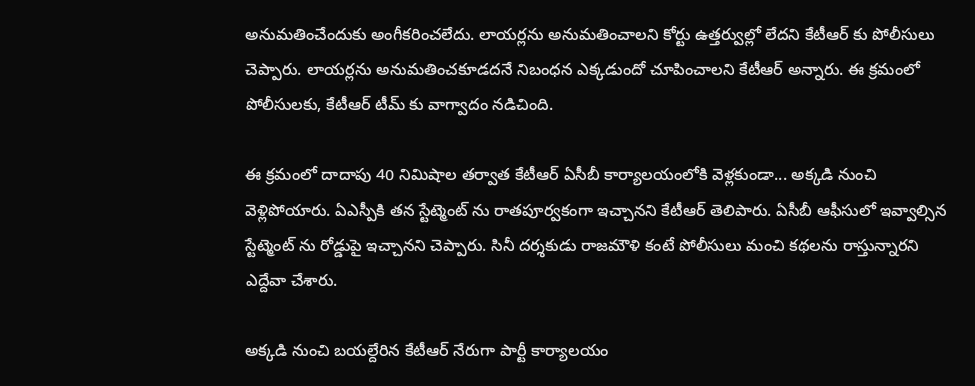అనుమతించేందుకు అంగీకరించలేదు. లాయర్లను అనుమతించాలని కోర్టు ఉత్తర్వుల్లో లేదని కేటీఆర్ కు పోలీసులు చెప్పారు. లాయర్లను అనుమతించకూడదనే నిబంధన ఎక్కడుందో చూపించాలని కేటీఆర్ అన్నారు. ఈ క్రమంలో పోలీసులకు, కేటీఆర్ టీమ్ కు వాగ్వాదం నడిచింది.

ఈ క్రమంలో దాదాపు 40 నిమిషాల తర్వాత కేటీఆర్ ఏసీబీ కార్యాలయంలోకి వెళ్లకుండా... అక్కడి నుంచి వెళ్లిపోయారు. ఏఎస్పీకి తన స్టేట్మెంట్ ను రాతపూర్వకంగా ఇచ్చానని కేటీఆర్ తెలిపారు. ఏసీబీ ఆఫీసులో ఇవ్వాల్సిన స్టేట్మెంట్ ను రోడ్డుపై ఇచ్చానని చెప్పారు. సినీ దర్శకుడు రాజమౌళి కంటే పోలీసులు మంచి కథలను రాస్తున్నారని ఎద్దేవా చేశారు.

అక్కడి నుంచి బయల్దేరిన కేటీఆర్ నేరుగా పార్టీ కార్యాలయం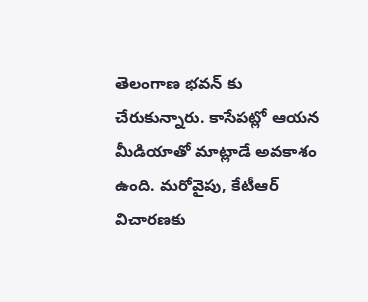తెలంగాణ భవన్ కు చేరుకున్నారు. కాసేపట్లో ఆయన మీడియాతో మాట్లాడే అవకాశం ఉంది. మరోవైపు, కేటీఆర్ విచారణకు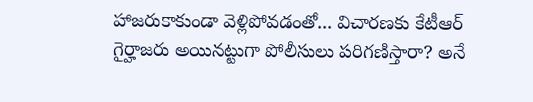హాజరుకాకుండా వెళ్లిపోవడంతో... విచారణకు కేటీఆర్ గైర్హాజరు అయినట్టుగా పోలీసులు పరిగణిస్తారా? అనే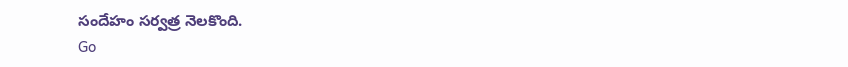సందేహం సర్వత్ర నెలకొంది.
Go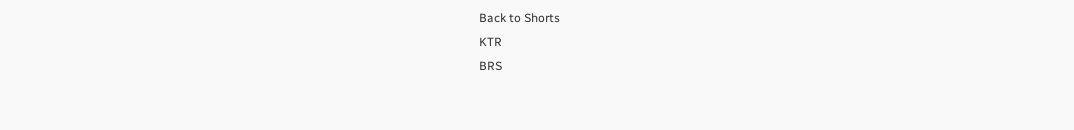Back to Shorts
KTR
BRS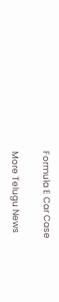Formula E Car Case

More Telugu News